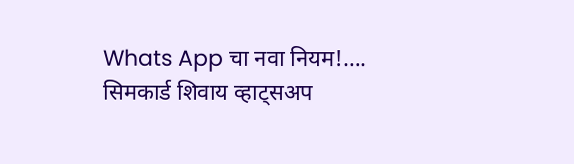Whats App चा नवा नियम!…. सिमकार्ड शिवाय व्हाट्सअप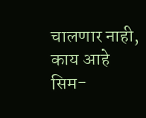चालणार नाही, काय आहे सिम-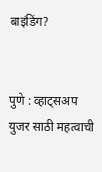बाइंडिंग?


पुणे : व्हाट्सअप युजर साठी महत्वाची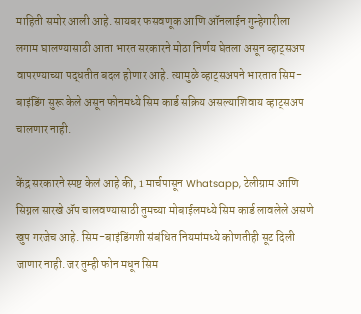माहिती समोर आली आहे. सायबर फसवणूक आणि ऑनलाईन गुन्हेगारीला लगाम घालण्यासाठी आता भारत सरकारने मोठा निर्णय घेतला असून व्हाट्सअप वापरण्याच्या पद्धतीत बदल होणार आहे. त्यामुळे व्हाट्सअपने भारतात सिम-बाइंडिंग सुरू केले असून फोनमध्ये सिम कार्ड सक्रिय असल्याशिवाय व्हाट्सअप चालणार नाही.

केंद्र सरकारने स्पष्ट केलं आहे की, 1 मार्चपासून Whatsapp, टेलीग्राम आणि सिग्नल सारखे ॲप चालवण्यासाठी तुमच्या मोबाईलमध्ये सिम कार्ड लावलेले असणे खुप गरजेच आहे. सिम-बाइंडिंगशी संबंधित नियमांमध्ये कोणतीही सूट दिली जाणार नाही. जर तुम्ही फोन मधून सिम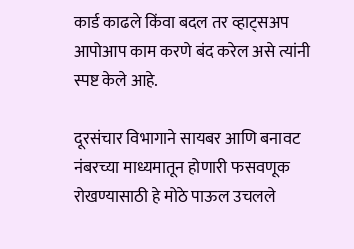कार्ड काढले किंवा बदल तर व्हाट्सअप आपोआप काम करणे बंद करेल असे त्यांनी स्पष्ट केले आहे.

दूरसंचार विभागाने सायबर आणि बनावट नंबरच्या माध्यमातून होणारी फसवणूक रोखण्यासाठी हे मोठे पाऊल उचलले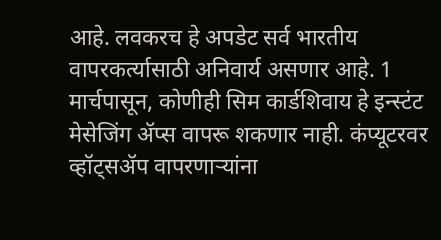आहे. लवकरच हे अपडेट सर्व भारतीय वापरकर्त्यासाठी अनिवार्य असणार आहे. 1 मार्चपासून, कोणीही सिम कार्डशिवाय हे इन्स्टंट मेसेजिंग ॲप्स वापरू शकणार नाही. कंप्यूटरवर व्हॉट्सॲप वापरणाऱ्यांना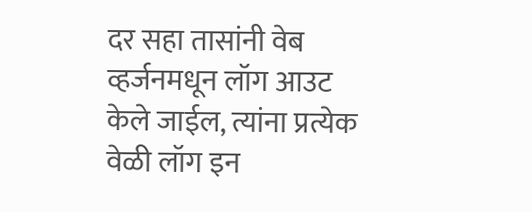दर सहा तासांनी वेब व्हर्जनमधून लॉग आउट केले जाईल, त्यांना प्रत्येक वेळी लॉग इन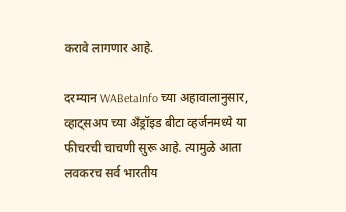करावे लागणार आहे.

दरम्यान WABetaInfo च्या अहावालानुसार, व्हाट्सअप च्या अँड्रॉइड बीटा व्हर्जनमध्ये या फीचरची चाचणी सुरू आहे. त्यामुळे आता लवकरच सर्व भारतीय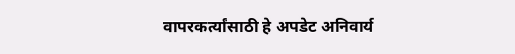वापरकर्त्यांसाठी हे अपडेट अनिवार्य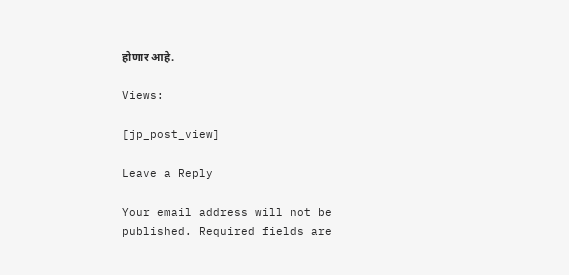होणार आहे.

Views:

[jp_post_view]

Leave a Reply

Your email address will not be published. Required fields are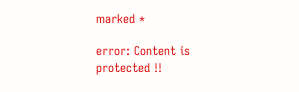marked *

error: Content is protected !!